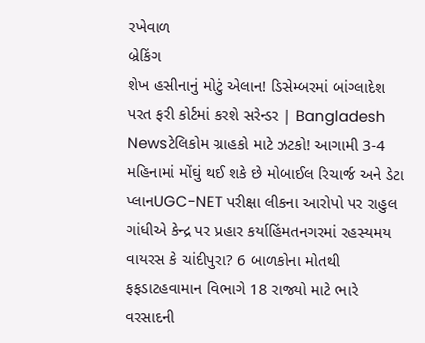રખેવાળ
બ્રેકિંગ
શેખ હસીનાનું મોટું એલાન! ડિસેમ્બરમાં બાંગ્લાદેશ પરત ફરી કોર્ટમાં કરશે સરેન્ડર | Bangladesh Newsટેલિકોમ ગ્રાહકો માટે ઝટકો! આગામી 3-4 મહિનામાં મોંઘું થઈ શકે છે મોબાઈલ રિચાર્જ અને ડેટા પ્લાનUGC-NET પરીક્ષા લીકના આરોપો પર રાહુલ ગાંધીએ કેન્દ્ર પર પ્રહાર કર્યાહિંમતનગરમાં રહસ્યમય વાયરસ કે ચાંદીપુરા? 6 બાળકોના મોતથી ફફડાટહવામાન વિભાગે 18 રાજ્યો માટે ભારે વરસાદની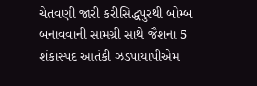ચેતવણી જારી કરીસિદ્ધપુરથી બોમ્બ બનાવવાની સામગ્રી સાથે જૈશના 5 શંકાસ્પદ આતંકી ઝડપાયાપીએમ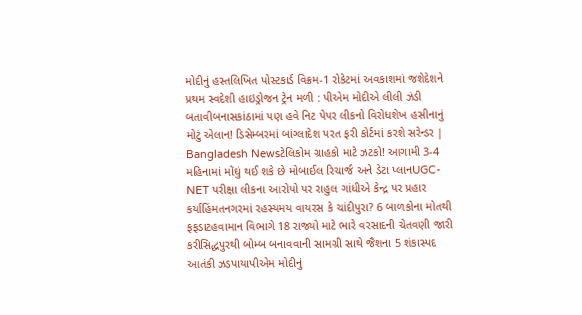મોદીનું હસ્તલિખિત પોસ્ટકાર્ડ વિક્રમ-1 રોકેટમાં અવકાશમાં જશેદેશને પ્રથમ સ્વદેશી હાઇડ્રોજન ટ્રેન મળી : પીએમ મોદીએ લીલી ઝંડી બતાવીબનાસકાંઠામાં પણ હવે નિટ પેપર લીકનો વિરોધશેખ હસીનાનું મોટું એલાન! ડિસેમ્બરમાં બાંગ્લાદેશ પરત ફરી કોર્ટમાં કરશે સરેન્ડર | Bangladesh Newsટેલિકોમ ગ્રાહકો માટે ઝટકો! આગામી 3-4 મહિનામાં મોંઘું થઈ શકે છે મોબાઈલ રિચાર્જ અને ડેટા પ્લાનUGC-NET પરીક્ષા લીકના આરોપો પર રાહુલ ગાંધીએ કેન્દ્ર પર પ્રહાર કર્યાહિંમતનગરમાં રહસ્યમય વાયરસ કે ચાંદીપુરા? 6 બાળકોના મોતથી ફફડાટહવામાન વિભાગે 18 રાજ્યો માટે ભારે વરસાદની ચેતવણી જારી કરીસિદ્ધપુરથી બોમ્બ બનાવવાની સામગ્રી સાથે જૈશના 5 શંકાસ્પદ આતંકી ઝડપાયાપીએમ મોદીનું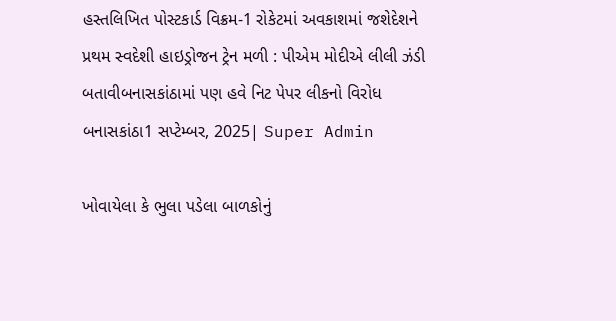હસ્તલિખિત પોસ્ટકાર્ડ વિક્રમ-1 રોકેટમાં અવકાશમાં જશેદેશને પ્રથમ સ્વદેશી હાઇડ્રોજન ટ્રેન મળી : પીએમ મોદીએ લીલી ઝંડી બતાવીબનાસકાંઠામાં પણ હવે નિટ પેપર લીકનો વિરોધ
બનાસકાંઠા1 સપ્ટેમ્બર, 2025| Super Admin

ખોવાયેલા કે ભુલા પડેલા બાળકોનું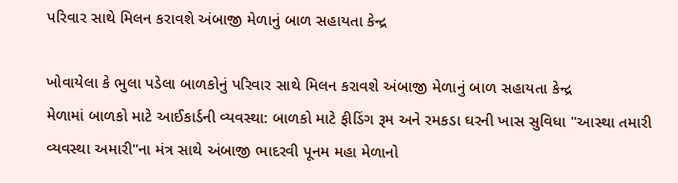પરિવાર સાથે મિલન કરાવશે અંબાજી મેળાનું બાળ સહાયતા કેન્દ્ર

ખોવાયેલા કે ભુલા પડેલા બાળકોનું પરિવાર સાથે મિલન કરાવશે અંબાજી મેળાનું બાળ સહાયતા કેન્દ્ર
મેળામાં બાળકો માટે આઈકાર્ડની વ્યવસ્થા: બાળકો માટે ફીડિંગ રૂમ અને રમકડા ઘરની ખાસ સુવિધા "આસ્થા તમારી વ્યવસ્થા અમારી"ના મંત્ર સાથે અંબાજી ભાદરવી પૂનમ મહા મેળાનો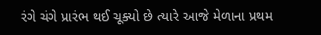રંગે ચંગે પ્રારંભ થઈ ચૂક્યો છે ત્યારે આજે મેળાના પ્રથમ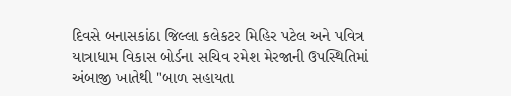દિવસે બનાસકાંઠા જિલ્લા કલેકટર મિહિર પટેલ અને પવિત્ર યાત્રાધામ વિકાસ બોર્ડના સચિવ રમેશ મેરજાની ઉપસ્થિતિમાં અંબાજી ખાતેથી "બાળ સહાયતા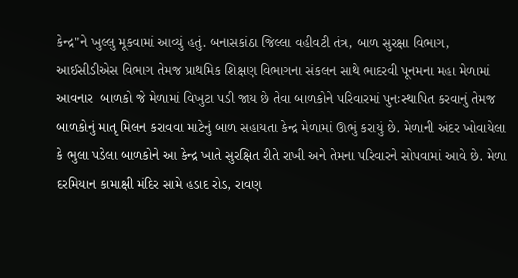કેન્દ્ર"ને ખુલ્લુ મૂકવામાં આવ્યું હતું. બનાસકાંઠા જિલ્લા વહીવટી તંત્ર, બાળ સુરક્ષા વિભાગ,  આઈસીડીએસ વિભાગ તેમજ પ્રાથમિક શિક્ષણ વિભાગના સંકલન સાથે ભાદરવી પૂનમના મહા મેળામાં આવનાર  બાળકો જે મેળામાં વિખુટા પડી જાય છે તેવા બાળકોને પરિવારમાં પુનઃસ્થાપિત કરવાનું તેમજ બાળકોનું માતૃ મિલન કરાવવા માટેનું બાળ સહાયતા કેન્દ્ર મેળામાં ઊભું કરાયું છે. મેળાની અંદર ખોવાયેલા કે ભુલા પડેલા બાળકોને આ કેન્દ્ર ખાતે સુરક્ષિત રીતે રાખી અને તેમના પરિવારને સોપવામાં આવે છે. મેળા દરમિયાન કામાક્ષી મંદિર સામે હડાદ રોડ, રાવણ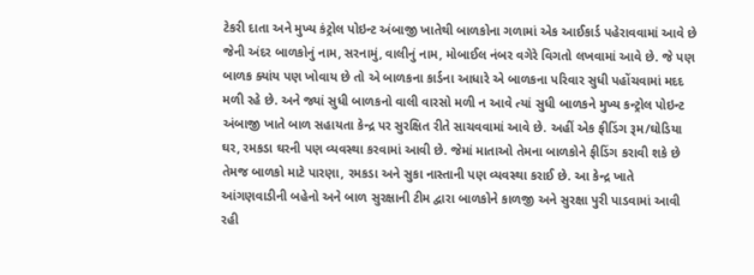ટેકરી દાતા અને મુખ્ય કંટ્રોલ પોઇન્ટ અંબાજી ખાતેથી બાળકોના ગળામાં એક આઈકાર્ડ પહેરાવવામાં આવે છે જેની અંદર બાળકોનું નામ, સરનામું, વાલીનું નામ, મોબાઈલ નંબર વગેરે વિગતો લખવામાં આવે છે. જે પણ બાળક ક્યાંય પણ ખોવાય છે તો એ બાળકના કાર્ડના આધારે એ બાળકના પરિવાર સુધી પહોંચવામાં મદદ મળી રહે છે. અને જ્યાં સુધી બાળકનો વાલી વારસો મળી ન આવે ત્યાં સુધી બાળકને મુખ્ય કન્ટ્રોલ પોઇન્ટ અંબાજી ખાતે બાળ સહાયતા કેન્દ્ર પર સુરક્ષિત રીતે સાચવવામાં આવે છે. અહીં એક ફીડિંગ રૂમ/ઘોડિયા ઘર, રમકડા ઘરની પણ વ્યવસ્થા કરવામાં આવી છે. જેમાં માતાઓ તેમના બાળકોને ફીડિંગ કરાવી શકે છે તેમજ બાળકો માટે પારણા, રમકડા અને સુકા નાસ્તાની પણ વ્યવસ્થા કરાઈ છે. આ કેન્દ્ર ખાતે આંગણવાડીની બહેનો અને બાળ સુરક્ષાની ટીમ દ્વારા બાળકોને કાળજી અને સુરક્ષા પુરી પાડવામાં આવી રહી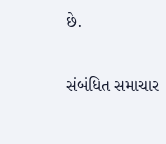છે.

સંબંધિત સમાચાર